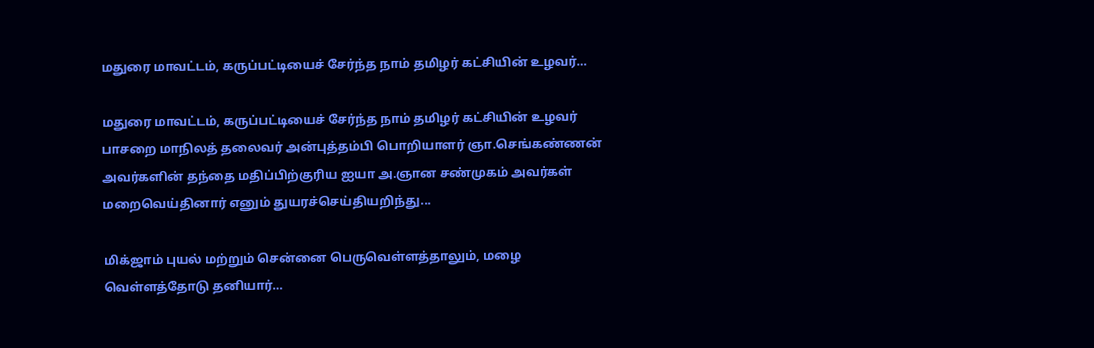மதுரை மாவட்டம், கருப்பட்டியைச் சேர்ந்த நாம் தமிழர் கட்சியின் உழவர்…

மதுரை மாவட்டம், கருப்பட்டியைச் சேர்ந்த நாம் தமிழர் கட்சியின் உழவர் பாசறை மாநிலத் தலைவர் அன்புத்தம்பி பொறியாளர் ஞா.செங்கண்ணன் அவர்களின் தந்தை மதிப்பிற்குரிய ஐயா அ.ஞான சண்முகம் அவர்கள் மறைவெய்தினார் எனும் துயரச்செய்தியறிந்து...

மிக்ஜாம் புயல் மற்றும் சென்னை பெருவெள்ளத்தாலும், மழை வெள்ளத்தோடு தனியார்…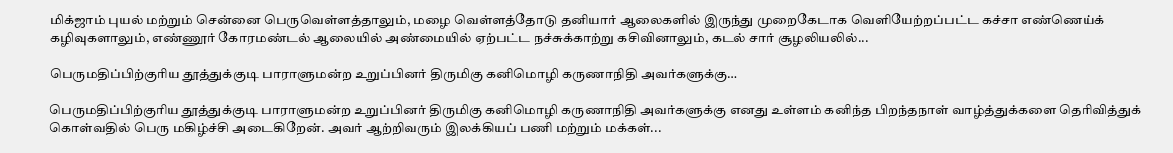மிக்ஜாம் புயல் மற்றும் சென்னை பெருவெள்ளத்தாலும், மழை வெள்ளத்தோடு தனியார் ஆலைகளில் இருந்து முறைகேடாக வெளியேற்றப்பட்ட கச்சா எண்ணெய்க் கழிவுகளாலும், எண்ணூர் கோரமண்டல் ஆலையில் அண்மையில் ஏற்பட்ட நச்சுக்காற்று கசிவினாலும், கடல் சார் சூழலியலில்...

பெருமதிப்பிற்குரிய தூத்துக்குடி பாராளுமன்ற உறுப்பினர் திருமிகு கனிமொழி கருணாநிதி அவர்களுக்கு…

பெருமதிப்பிற்குரிய தூத்துக்குடி பாராளுமன்ற உறுப்பினர் திருமிகு கனிமொழி கருணாநிதி அவர்களுக்கு எனது உள்ளம் கனிந்த பிறந்தநாள் வாழ்த்துக்களை தெரிவித்துக் கொள்வதில் பெரு மகிழ்ச்சி அடைகிறேன். அவர் ஆற்றிவரும் இலக்கியப் பணி மற்றும் மக்கள்...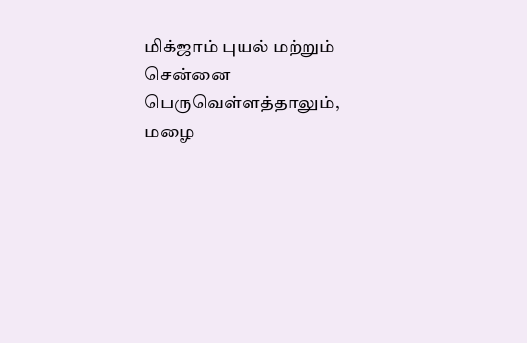மிக்ஜாம் புயல் மற்றும் சென்னை பெருவெள்ளத்தாலும், மழை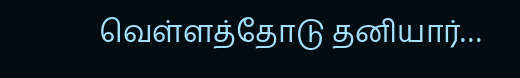வெள்ளத்தோடு தனியார்…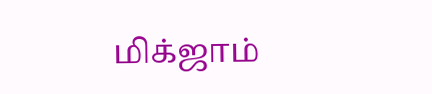மிக்ஜாம்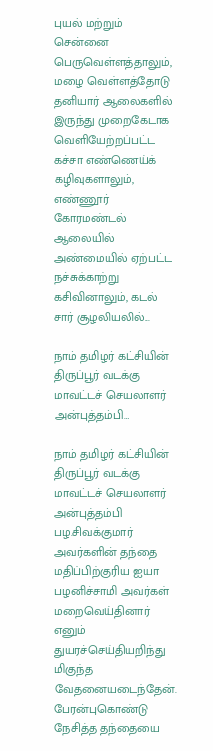புயல் மற்றும் சென்னை பெருவெள்ளத்தாலும், மழை வெள்ளத்தோடு தனியார் ஆலைகளில் இருந்து முறைகேடாக வெளியேற்றப்பட்ட கச்சா எண்ணெய்க் கழிவுகளாலும், எண்ணூர் கோரமண்டல் ஆலையில் அண்மையில் ஏற்பட்ட நச்சுக்காற்று கசிவினாலும், கடல் சார் சூழலியலில்...

நாம் தமிழர் கட்சியின் திருப்பூர் வடக்கு மாவட்டச் செயலாளர் அன்புத்தம்பி…

நாம் தமிழர் கட்சியின் திருப்பூர் வடக்கு மாவட்டச் செயலாளர் அன்புத்தம்பி பழ.சிவக்குமார் அவர்களின் தந்தை மதிப்பிற்குரிய ஐயா பழனிச்சாமி அவர்கள் மறைவெய்தினார் எனும் துயரச்செய்தியறிந்து மிகுந்த வேதனையடைந்தேன். பேரன்புகொண்டு நேசித்த தந்தையை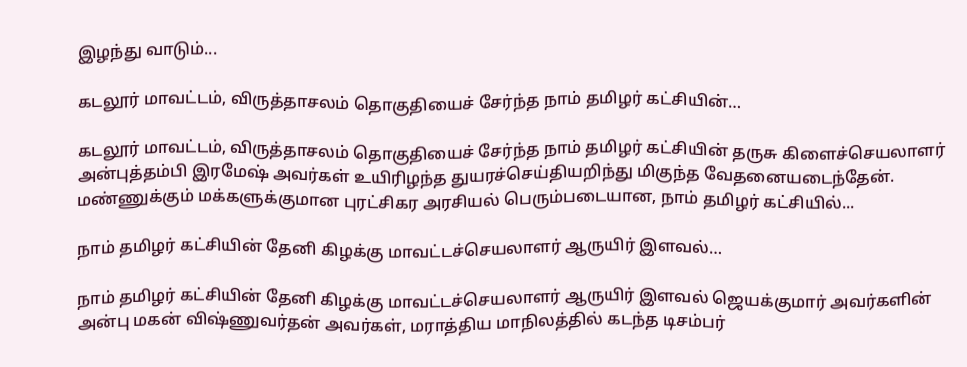இழந்து வாடும்...

கடலூர் மாவட்டம், விருத்தாசலம் தொகுதியைச் சேர்ந்த நாம் தமிழர் கட்சியின்…

கடலூர் மாவட்டம், விருத்தாசலம் தொகுதியைச் சேர்ந்த நாம் தமிழர் கட்சியின் தருசு கிளைச்செயலாளர் அன்புத்தம்பி இரமேஷ் அவர்கள் உயிரிழந்த துயரச்செய்தியறிந்து மிகுந்த வேதனையடைந்தேன். மண்ணுக்கும் மக்களுக்குமான புரட்சிகர அரசியல் பெரும்படையான, நாம் தமிழர் கட்சியில்...

நாம் தமிழர் கட்சியின் தேனி கிழக்கு மாவட்டச்செயலாளர் ஆருயிர் இளவல்…

நாம் தமிழர் கட்சியின் தேனி கிழக்கு மாவட்டச்செயலாளர் ஆருயிர் இளவல் ஜெயக்குமார் அவர்களின் அன்பு மகன் விஷ்ணுவர்தன் அவர்கள், மராத்திய மாநிலத்தில் கடந்த டிசம்பர்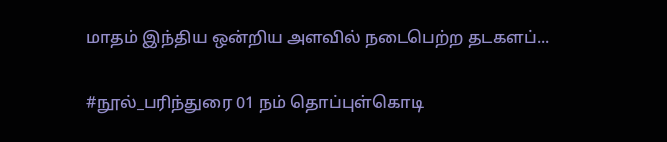மாதம் இந்திய ஒன்றிய அளவில் நடைபெற்ற தடகளப்...

#நூல்_பரிந்துரை 01 நம் தொப்புள்கொடி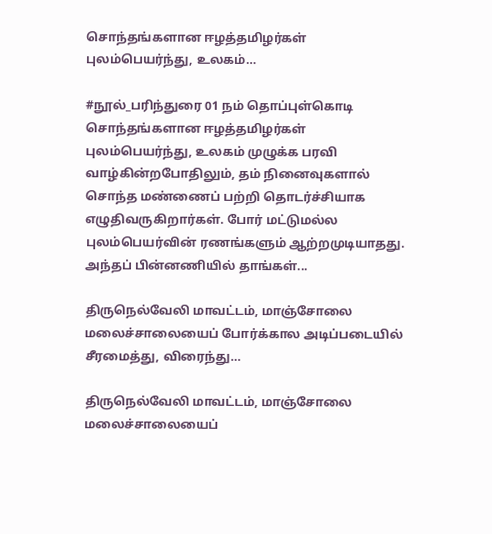சொந்தங்களான ஈழத்தமிழர்கள் புலம்பெயர்ந்து, உலகம்…

#நூல்_பரிந்துரை 01 நம் தொப்புள்கொடி சொந்தங்களான ஈழத்தமிழர்கள் புலம்பெயர்ந்து, உலகம் முழுக்க பரவி வாழ்கின்றபோதிலும், தம் நினைவுகளால் சொந்த மண்ணைப் பற்றி தொடர்ச்சியாக எழுதிவருகிறார்கள். போர் மட்டுமல்ல புலம்பெயர்வின் ரணங்களும் ஆற்றமுடியாதது. அந்தப் பின்னணியில் தாங்கள்...

திருநெல்வேலி மாவட்டம், மாஞ்சோலை மலைச்சாலையைப் போர்க்கால அடிப்படையில் சீரமைத்து, விரைந்து…

திருநெல்வேலி மாவட்டம், மாஞ்சோலை மலைச்சாலையைப்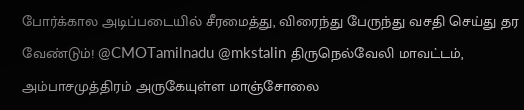போர்க்கால அடிப்படையில் சீரமைத்து, விரைந்து பேருந்து வசதி செய்து தர வேண்டும்! @CMOTamilnadu @mkstalin திருநெல்வேலி மாவட்டம், அம்பாசமுத்திரம் அருகேயுள்ள மாஞ்சோலை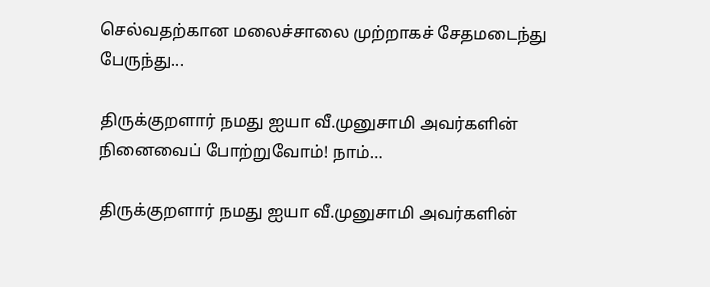செல்வதற்கான மலைச்சாலை முற்றாகச் சேதமடைந்து பேருந்து...

திருக்குறளார் நமது ஐயா வீ.முனுசாமி அவர்களின் நினைவைப் போற்றுவோம்! நாம்…

திருக்குறளார் நமது ஐயா வீ.முனுசாமி அவர்களின்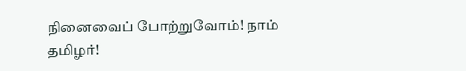நினைவைப் போற்றுவோம்! நாம் தமிழர்!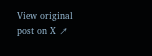View original post on X ↗